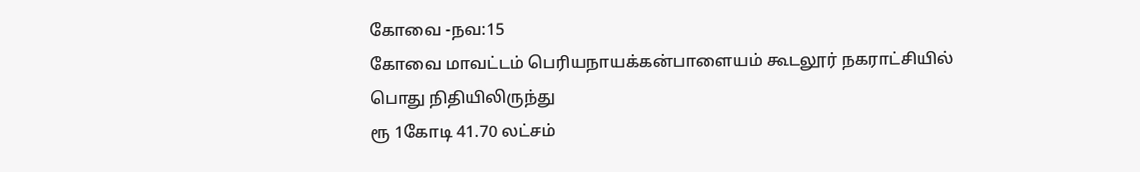கோவை -நவ:15
கோவை மாவட்டம் பெரியநாயக்கன்பாளையம் கூடலூர் நகராட்சியில் பொது நிதியிலிருந்து
ரூ 1கோடி 41.70 லட்சம்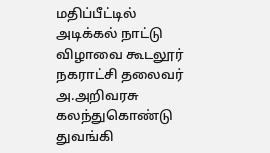மதிப்பீட்டில் அடிக்கல் நாட்டு விழாவை கூடலூர் நகராட்சி தலைவர் அ.அறிவரசு கலந்துகொண்டு துவங்கி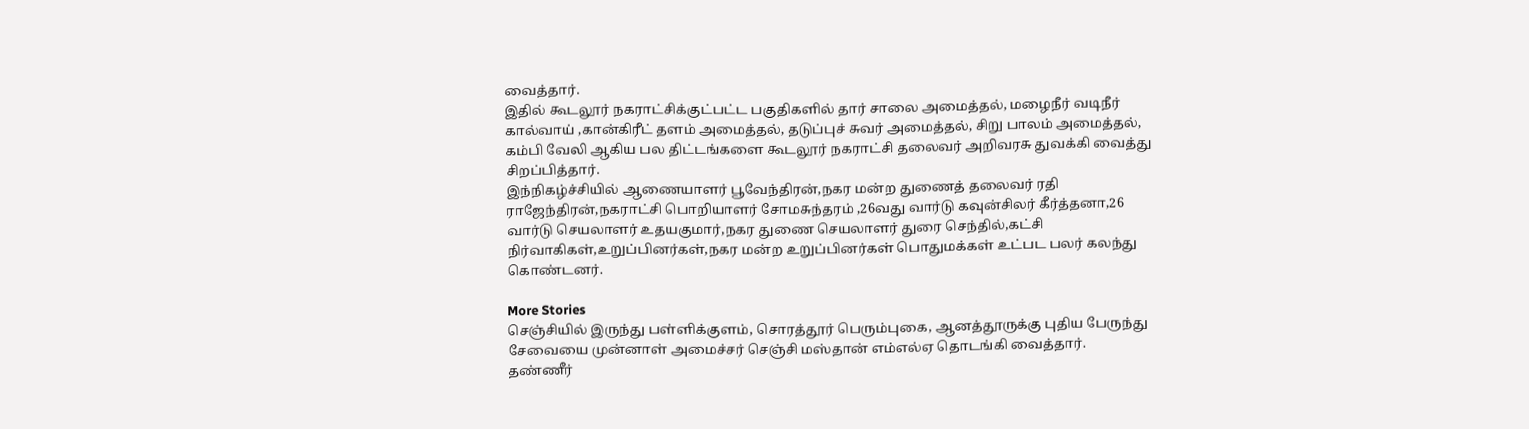வைத்தார்.
இதில் கூடலூர் நகராட்சிக்குட்பட்ட பகுதிகளில் தார் சாலை அமைத்தல், மழைநீர் வடிநீர் கால்வாய் ,கான்கிரீட் தளம் அமைத்தல், தடுப்புச் சுவர் அமைத்தல், சிறு பாலம் அமைத்தல், கம்பி வேலி ஆகிய பல திட்டங்களை கூடலூர் நகராட்சி தலைவர் அறிவரசு துவக்கி வைத்து சிறப்பித்தார்.
இந்நிகழ்ச்சியில் ஆணையாளர் பூவேந்திரன்,நகர மன்ற துணைத் தலைவர் ரதி ராஜேந்திரன்,நகராட்சி பொறியாளர் சோமசுந்தரம் ,26வது வார்டு கவுன்சிலர் கீர்த்தனா,26 வார்டு செயலாளர் உதயகுமார்,நகர துணை செயலாளர் துரை செந்தில்,கட்சி நிர்வாகிகள்,உறுப்பினர்கள்,நகர மன்ற உறுப்பினர்கள் பொதுமக்கள் உட்பட பலர் கலந்து கொண்டனர்.

More Stories
செஞ்சியில் இருந்து பள்ளிக்குளம், சொரத்தூர் பெரும்புகை, ஆனத்தூருக்கு புதிய பேருந்து சேவையை முன்னாள் அமைச்சர் செஞ்சி மஸ்தான் எம்எல்ஏ தொடங்கி வைத்தார்.
தண்ணீர்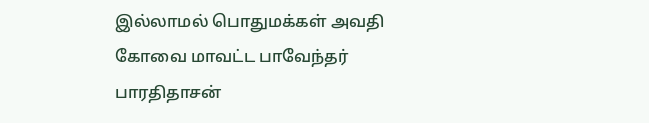இல்லாமல் பொதுமக்கள் அவதி
கோவை மாவட்ட பாவேந்தர் பாரதிதாசன்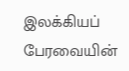இலக்கியப் பேரவையின்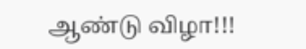ஆண்டு விழா!!!